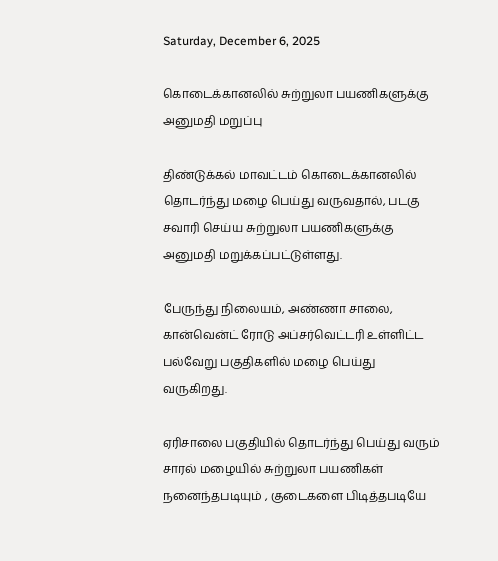Saturday, December 6, 2025

கொடைக்கானலில் சுற்றுலா பயணிகளுக்கு அனுமதி மறுப்பு

திண்டுக்கல் மாவட்டம் கொடைக்கானலில் தொடர்ந்து மழை பெய்து வருவதால், படகு சவாரி செய்ய சுற்றுலா பயணிகளுக்கு அனுமதி மறுக்கப்பட்டுள்ளது.

பேருந்து நிலையம், அண்ணா சாலை, கான்வென்ட் ரோடு அப்சர்வெட்டரி உள்ளிட்ட பல்வேறு பகுதிகளில் மழை பெய்து வருகிறது.

ஏரிசாலை பகுதியில் தொடர்ந்து பெய்து வரும் சாரல் மழையில் சுற்றுலா பயணிகள் நனைந்தபடியும் , குடைகளை பிடித்தபடியே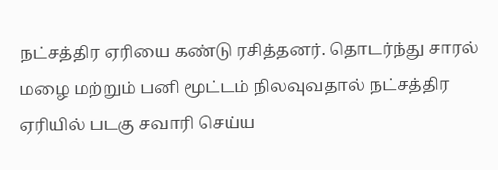நட்சத்திர ஏரியை கண்டு ரசித்தனர். தொடர்ந்து சாரல் மழை மற்றும் பனி மூட்டம் நிலவுவதால் நட்சத்திர ஏரியில் படகு சவாரி செய்ய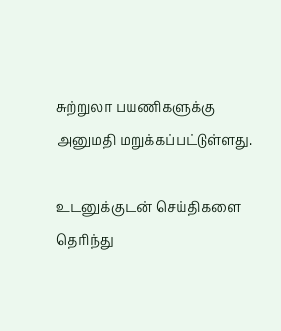சுற்றுலா பயணிகளுக்கு அனுமதி மறுக்கப்பட்டுள்ளது.

உடனுக்குடன் செய்திகளை தெரிந்து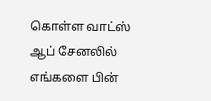கொள்ள வாட்ஸ் ஆப் சேனலில் எங்களை பின்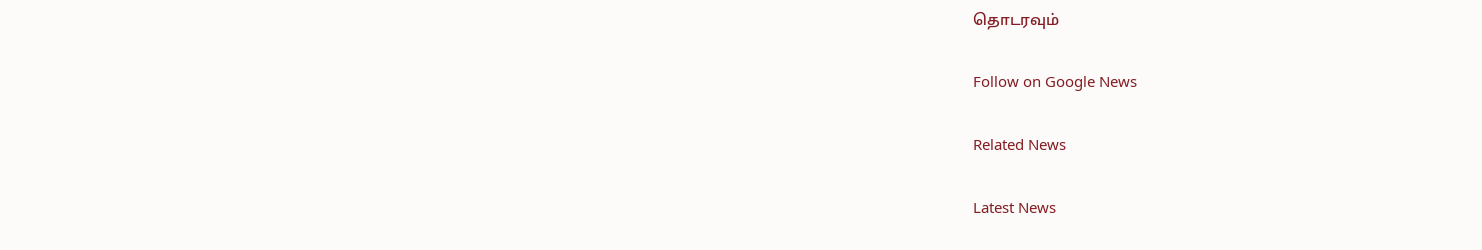தொடரவும்

Follow on Google News

Related News

Latest News